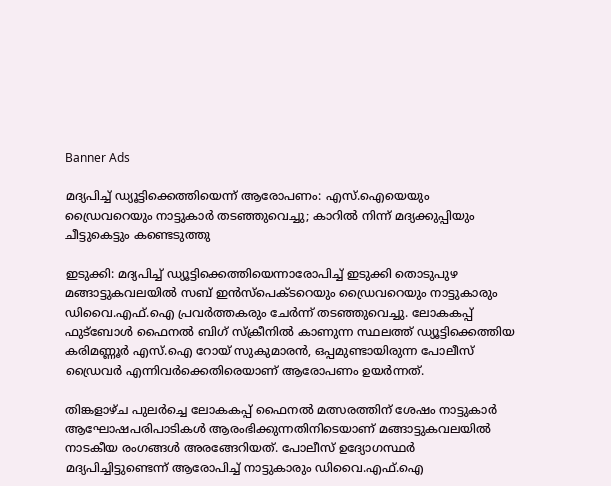Banner Ads

മദ്യപിച്ച് ഡ്യൂട്ടിക്കെത്തിയെന്ന് ആരോപണം: എസ്.ഐയെയും ഡ്രൈവറെയും നാട്ടുകാർ തടഞ്ഞുവെച്ചു; കാറിൽ നിന്ന് മദ്യക്കുപ്പിയും ചീട്ടുകെട്ടും കണ്ടെടുത്തു

ഇടുക്കി: മദ്യപിച്ച് ഡ്യൂട്ടിക്കെത്തിയെന്നാരോപിച്ച് ഇടുക്കി തൊടുപുഴ മങ്ങാട്ടുകവലയിൽ സബ് ഇൻസ്പെക്ടറെയും ഡ്രൈവറെയും നാട്ടുകാരും ഡിവൈ.എഫ്.ഐ പ്രവർത്തകരും ചേർന്ന് തടഞ്ഞുവെച്ചു. ലോകകപ്പ് ഫുട്ബോൾ ഫൈനൽ ബിഗ് സ്ക്രീനിൽ കാണുന്ന സ്ഥലത്ത് ഡ്യൂട്ടിക്കെത്തിയ കരിമണ്ണൂർ എസ്.ഐ റോയ് സുകുമാരൻ, ഒപ്പമുണ്ടായിരുന്ന പോലീസ് ഡ്രൈവർ എന്നിവർക്കെതിരെയാണ് ആരോപണം ഉയർന്നത്.

തിങ്കളാഴ്ച പുലർച്ചെ ലോകകപ്പ് ഫൈനൽ മത്സരത്തിന് ശേഷം നാട്ടുകാർ ആഘോഷപരിപാടികൾ ആരംഭിക്കുന്നതിനിടെയാണ് മങ്ങാട്ടുകവലയിൽ നാടകീയ രംഗങ്ങൾ അരങ്ങേറിയത്. പോലീസ് ഉദ്യോഗസ്ഥർ മദ്യപിച്ചിട്ടുണ്ടെന്ന് ആരോപിച്ച് നാട്ടുകാരും ഡിവൈ.എഫ്.ഐ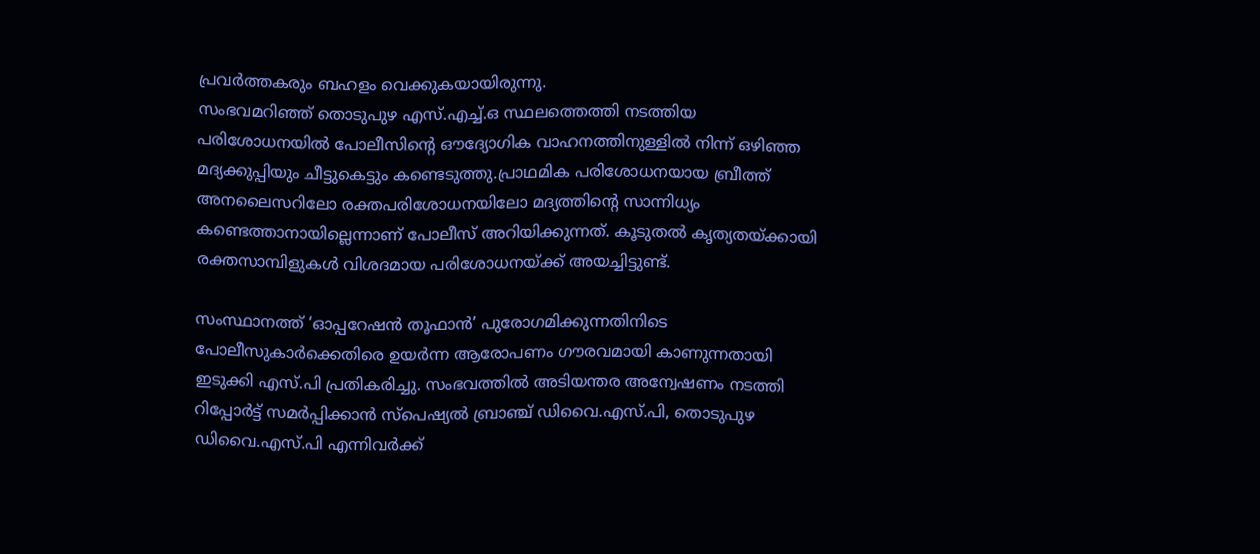പ്രവർത്തകരും ബഹളം വെക്കുകയായിരുന്നു.
സംഭവമറിഞ്ഞ് തൊടുപുഴ എസ്.എച്ച്.ഒ സ്ഥലത്തെത്തി നടത്തിയ പരിശോധനയിൽ പോലീസിന്റെ ഔദ്യോഗിക വാഹനത്തിനുള്ളിൽ നിന്ന് ഒഴിഞ്ഞ മദ്യക്കുപ്പിയും ചീട്ടുകെട്ടും കണ്ടെടുത്തു.പ്രാഥമിക പരിശോധനയായ ബ്രീത്ത് അനലൈസറിലോ രക്തപരിശോധനയിലോ മദ്യത്തിന്റെ സാന്നിധ്യം കണ്ടെത്താനായില്ലെന്നാണ് പോലീസ് അറിയിക്കുന്നത്. കൂടുതൽ കൃത്യതയ്ക്കായി രക്തസാമ്പിളുകൾ വിശദമായ പരിശോധനയ്ക്ക് അയച്ചിട്ടുണ്ട്.

സംസ്ഥാനത്ത് ‘ഓപ്പറേഷൻ തൂഫാൻ’ പുരോഗമിക്കുന്നതിനിടെ പോലീസുകാർക്കെതിരെ ഉയർന്ന ആരോപണം ഗൗരവമായി കാണുന്നതായി ഇടുക്കി എസ്.പി പ്രതികരിച്ചു. സംഭവത്തിൽ അടിയന്തര അന്വേഷണം നടത്തി റിപ്പോർട്ട് സമർപ്പിക്കാൻ സ്പെഷ്യൽ ബ്രാഞ്ച് ഡിവൈ.എസ്.പി, തൊടുപുഴ ഡിവൈ.എസ്.പി എന്നിവർക്ക്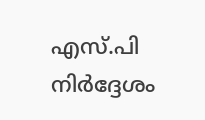എസ്.പി നിർദ്ദേശം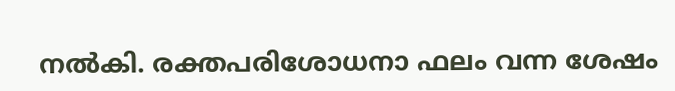നൽകി. രക്തപരിശോധനാ ഫലം വന്ന ശേഷം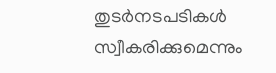തുടർനടപടികൾ സ്വീകരിക്കുമെന്നും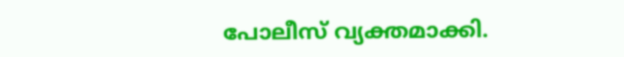പോലീസ് വ്യക്തമാക്കി.